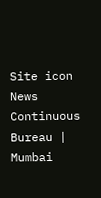Site icon News Continuous Bureau | Mumbai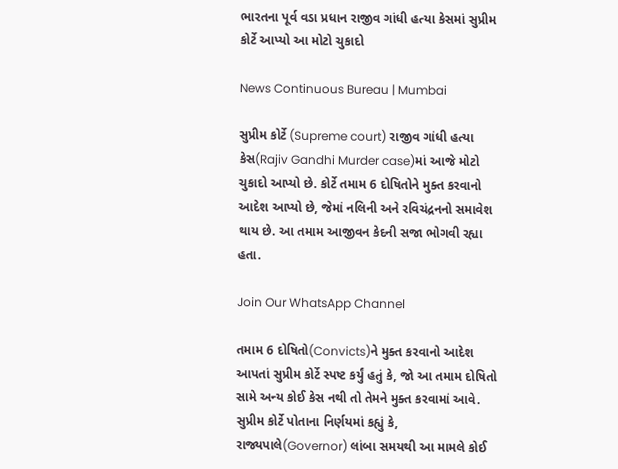ભારતના પૂર્વ વડા પ્રધાન રાજીવ ગાંધી હત્યા કેસમાં સુપ્રીમ કોર્ટે આપ્યો આ મોટો ચુકાદો

News Continuous Bureau | Mumbai

સુપ્રીમ કોર્ટે (Supreme court) રાજીવ ગાંધી હત્યા કેસ(Rajiv Gandhi Murder case)માં આજે મોટો ચુકાદો આપ્યો છે. કોર્ટે તમામ 6 દોષિતોને મુક્ત કરવાનો આદેશ આપ્યો છે, જેમાં નલિની અને રવિચંદ્રનનો સમાવેશ થાય છે. આ તમામ આજીવન કેદની સજા ભોગવી રહ્યા હતા.

Join Our WhatsApp Channel

તમામ 6 દોષિતો(Convicts)ને મુક્ત કરવાનો આદેશ આપતાં સુપ્રીમ કોર્ટે સ્પષ્ટ કર્યું હતું કે, જો આ તમામ દોષિતો સામે અન્ય કોઈ કેસ નથી તો તેમને મુક્ત કરવામાં આવે. સુપ્રીમ કોર્ટે પોતાના નિર્ણયમાં કહ્યું કે, રાજ્યપાલે(Governor) લાંબા સમયથી આ મામલે કોઈ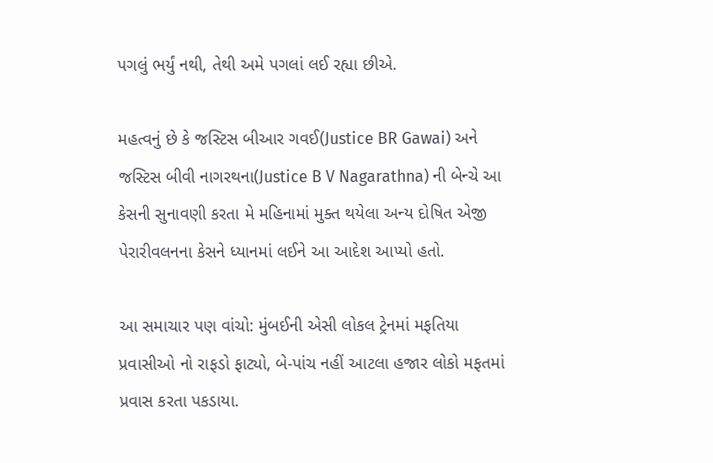પગલું ભર્યું નથી, તેથી અમે પગલાં લઈ રહ્યા છીએ.

મહત્વનું છે કે જસ્ટિસ બીઆર ગવઈ(Justice BR Gawai) અને જસ્ટિસ બીવી નાગરથના(Justice B V Nagarathna) ની બેન્ચે આ કેસની સુનાવણી કરતા મે મહિનામાં મુક્ત થયેલા અન્ય દોષિત એજી પેરારીવલનના કેસને ધ્યાનમાં લઈને આ આદેશ આપ્યો હતો.

આ સમાચાર પણ વાંચો: મુંબઈની એસી લોકલ ટ્રેનમાં મફતિયા પ્રવાસીઓ નો રાફડો ફાટ્યો, બે-પાંચ નહીં આટલા હજાર લોકો મફતમાં પ્રવાસ કરતા પકડાયા.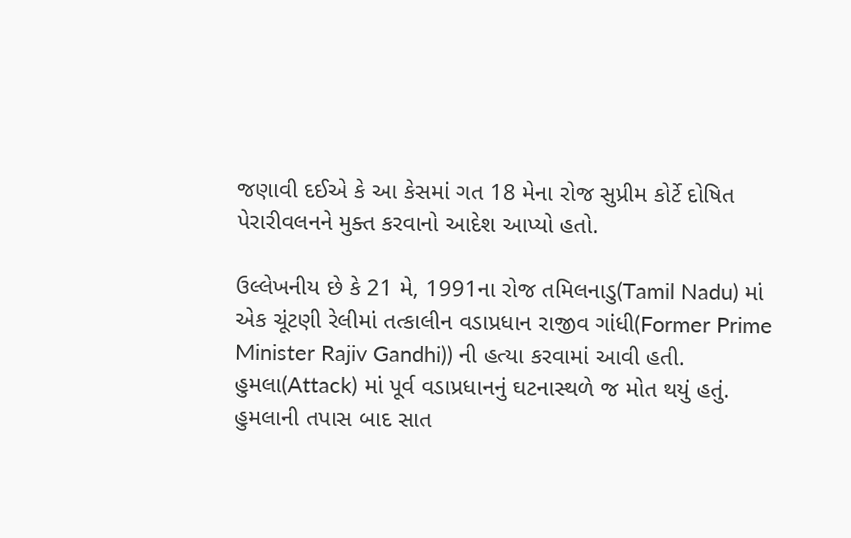જણાવી દઈએ કે આ કેસમાં ગત 18 મેના રોજ સુપ્રીમ કોર્ટે દોષિત પેરારીવલનને મુક્ત કરવાનો આદેશ આપ્યો હતો.

ઉલ્લેખનીય છે કે 21 મે, 1991ના રોજ તમિલનાડુ(Tamil Nadu) માં એક ચૂંટણી રેલીમાં તત્કાલીન વડાપ્રધાન રાજીવ ગાંધી(Former Prime Minister Rajiv Gandhi)) ની હત્યા કરવામાં આવી હતી. હુમલા(Attack) માં પૂર્વ વડાપ્રધાનનું ઘટનાસ્થળે જ મોત થયું હતું. હુમલાની તપાસ બાદ સાત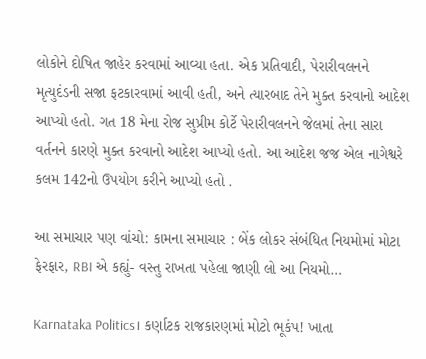લોકોને દોષિત જાહેર કરવામાં આવ્યા હતા. એક પ્રતિવાદી, પેરારીવલનને મૃત્યુદંડની સજા ફટકારવામાં આવી હતી, અને ત્યારબાદ તેને મુક્ત કરવાનો આદેશ આપ્યો હતો. ગત 18 મેના રોજ સુપ્રીમ કોર્ટે પેરારીવલનને જેલમાં તેના સારા વર્તનને કારણે મુક્ત કરવાનો આદેશ આપ્યો હતો. આ આદેશ જજ એલ નાગેશ્વરે કલમ 142નો ઉપયોગ કરીને આપ્યો હતો .

આ સમાચાર પણ વાંચો: કામના સમાચાર : બેંક લોકર સંબંધિત નિયમોમાં મોટા ફેરફાર, RBI એ કહ્યું- વસ્તુ રાખતા પહેલા જાણી લો આ નિયમો…

Karnataka Politics। કર્ણાટક રાજકારણમાં મોટો ભૂકંપ! ખાતા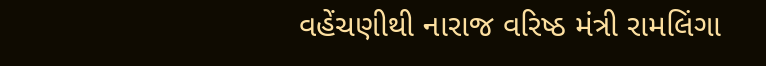વહેંચણીથી નારાજ વરિષ્ઠ મંત્રી રામલિંગા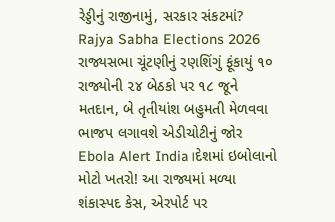રેડ્ડીનું રાજીનામું, સરકાર સંકટમાં?
Rajya Sabha Elections 2026 રાજ્યસભા ચૂંટણીનું રણશિંગું ફૂંકાયું ૧૦ રાજ્યોની ૨૪ બેઠકો પર ૧૮ જૂને મતદાન, બે તૃતીયાંશ બહુમતી મેળવવા ભાજપ લગાવશે એડીચોટીનું જોર
Ebola Alert India।દેશમાં ઇબોલાનો મોટો ખતરો! આ રાજ્યમાં મળ્યા શંકાસ્પદ કેસ, એરપોર્ટ પર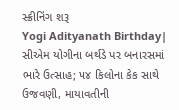સ્ક્રીનિંગ શરૂ
Yogi Adityanath Birthday| સીએમ યોગીના બર્થડે પર બનારસમાં ભારે ઉત્સાહ; ૫૪ કિલોના કેક સાથે ઉજવણી, માયાવતીની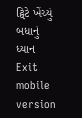ટ્વિટે ખેંચ્યું બધાનું ધ્યાન
Exit mobile version